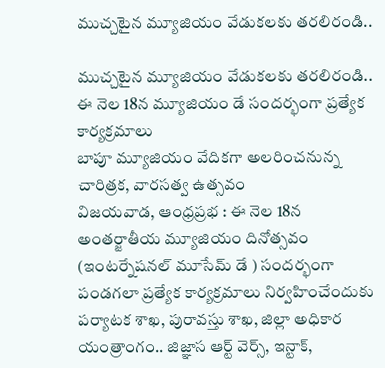ముచ్చటైన మ్యూజియం వేడుకలకు తరలిరండి..

ముచ్చటైన మ్యూజియం వేడుకలకు తరలిరండి..
ఈ నెల 18న మ్యూజియం డే సందర్భంగా ప్రత్యేక కార్యక్రమాలు
బాపూ మ్యూజియం వేదికగా అలరించనున్న చారిత్రక, వారసత్వ ఉత్సవం
విజయవాడ, ఆంధ్రప్రభ : ఈ నెల 18న అంతర్జాతీయ మ్యూజియం దినోత్సవం (ఇంటర్నేషనల్ మూసేమ్ డే ) సందర్భంగా పండగలా ప్రత్యేక కార్యక్రమాలు నిర్వహించేందుకు పర్యాటక శాఖ, పురావస్తు శాఖ, జిల్లా అధికార యంత్రాంగం.. జిజ్ఞాస ఆర్ట్ వెర్స్, ఇన్టాక్,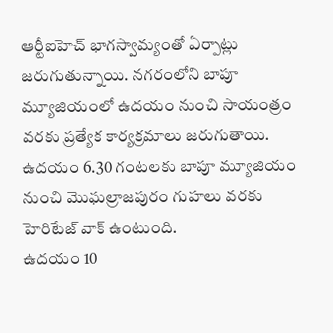ఆర్టీఐహెచ్ భాగస్వామ్యంతో ఏర్పాట్లు జరుగుతున్నాయి. నగరంలోని బాపూ మ్యూజియంలో ఉదయం నుంచి సాయంత్రం వరకు ప్రత్యేక కార్యక్రమాలు జరుగుతాయి. ఉదయం 6.30 గంటలకు బాపూ మ్యూజియం నుంచి మొఘల్రాజపురం గుహలు వరకు హెరిటేజ్ వాక్ ఉంటుంది.
ఉదయం 10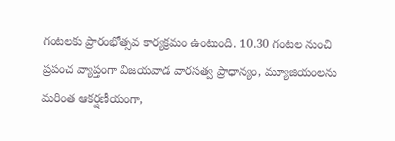గంటలకు ప్రారంభోత్సవ కార్యక్రమం ఉంటుంది. 10.30 గంటల నుంచి ప్రపంచ వ్యాప్తంగా విజయవాడ వారసత్వ ప్రాధాన్యం, మ్యూజియంలను మరింత ఆకర్షణీయంగా,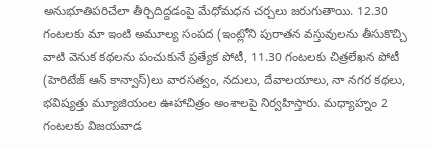అనుభూతిపరిచేలా తీర్చిదిద్దడంపై మేధోమధన చర్చలు జరుగుతాయి. 12.30 గంటలకు మా ఇంటి అమూల్య సంపద (ఇంట్లోని పురాతన వస్తువులను తీసుకొచ్చి వాటి వెనుక కథలను పంచుకునే ప్రత్యేక పోటీ, 11.30 గంటలకు చిత్రలేఖన పోటీ (హెరిటేజ్ ఆన్ కాన్వాస్)లు వారసత్వం, నదులు, దేవాలయాలు, నా నగర కథలు, భవిష్యత్తు మ్యూజియంల ఊహాచిత్రం అంశాలపై నిర్వహిస్తారు. మధ్యాహ్నం 2 గంటలకు విజయవాడ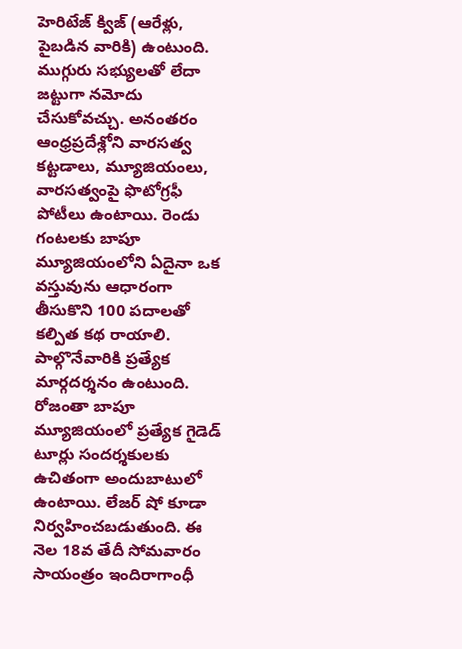హెరిటేజ్ క్విజ్ (ఆరేళ్లు, పైబడిన వారికి) ఉంటుంది.
ముగ్గురు సభ్యులతో లేదా జట్టుగా నమోదు చేసుకోవచ్చు. అనంతరం ఆంధ్రప్రదేశ్లోని వారసత్వ కట్టడాలు, మ్యూజియంలు, వారసత్వంపై ఫొటోగ్రఫీ పోటీలు ఉంటాయి. రెండు గంటలకు బాపూ మ్యూజియంలోని ఏదైనా ఒక వస్తువును ఆధారంగా తీసుకొని 100 పదాలతో కల్పిత కథ రాయాలి. పాల్గొనేవారికి ప్రత్యేక మార్గదర్శనం ఉంటుంది. రోజంతా బాపూ మ్యూజియంలో ప్రత్యేక గైడెడ్ టూర్లు సందర్శకులకు ఉచితంగా అందుబాటులో ఉంటాయి. లేజర్ షో కూడా నిర్వహించబడుతుంది. ఈ నెల 18వ తేదీ సోమవారం సాయంత్రం ఇందిరాగాంధీ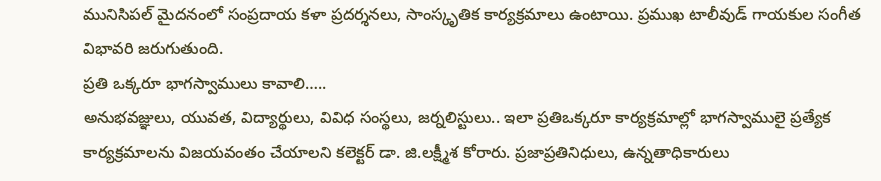మునిసిపల్ మైదనంలో సంప్రదాయ కళా ప్రదర్శనలు, సాంస్కృతిక కార్యక్రమాలు ఉంటాయి. ప్రముఖ టాలీవుడ్ గాయకుల సంగీత విభావరి జరుగుతుంది.
ప్రతి ఒక్కరూ భాగస్వాములు కావాలి…..
అనుభవజ్ఞులు, యువత, విద్యార్థులు, వివిధ సంస్థలు, జర్నలిస్టులు.. ఇలా ప్రతిఒక్కరూ కార్యక్రమాల్లో భాగస్వాములై ప్రత్యేక కార్యక్రమాలను విజయవంతం చేయాలని కలెక్టర్ డా. జి.లక్ష్మీశ కోరారు. ప్రజాప్రతినిధులు, ఉన్నతాధికారులు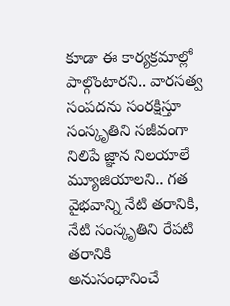కూడా ఈ కార్యక్రమాల్లో పాల్గొంటారని.. వారసత్వ సంపదను సంరక్షిస్తూ సంస్కృతిని సజీవంగా నిలిపే జ్ఞాన నిలయాలే మ్యూజియాలని.. గత వైభవాన్ని నేటి తరానికి, నేటి సంస్కృతిని రేపటి తరానికి అనుసంధానించే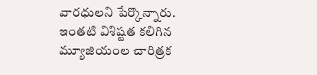వారధులని పేర్కొన్నారు. ఇంతటి విశిష్టత కలిగిన మ్యూజియంల చారిత్రక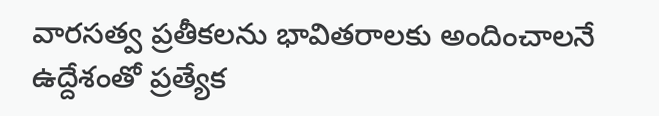వారసత్వ ప్రతీకలను భావితరాలకు అందించాలనే ఉద్దేశంతో ప్రత్యేక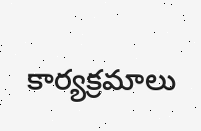కార్యక్రమాలు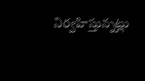నిర్వహిస్తున్నట్లు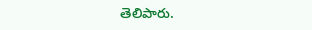తెలిపారు.